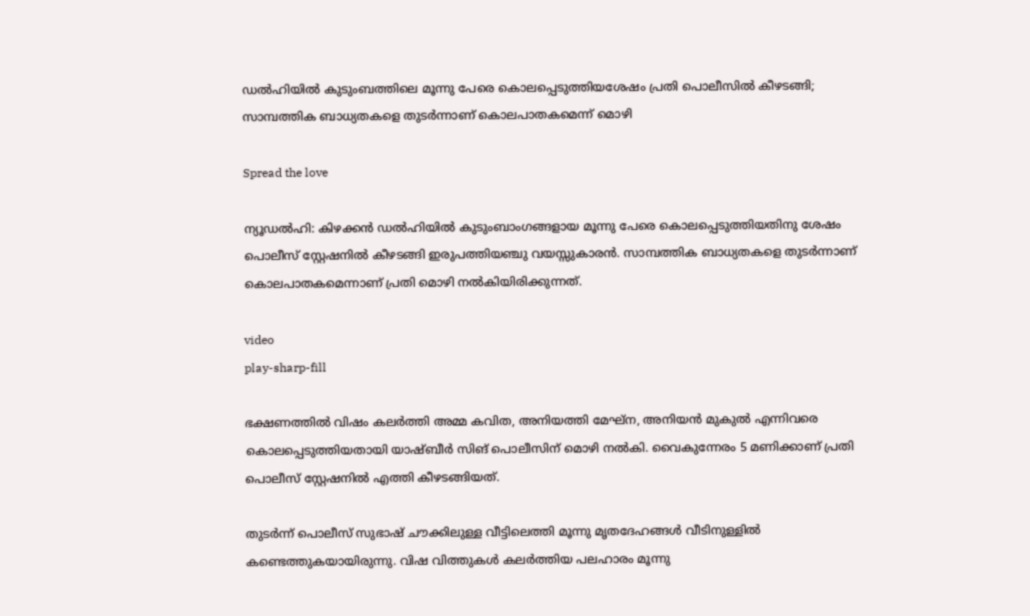ഡൽഹിയിൽ കുടുംബത്തിലെ മൂന്നു പേരെ കൊലപ്പെടുത്തിയശേഷം പ്രതി പൊലീസിൽ കീഴടങ്ങി; സാമ്പത്തിക ബാധ്യതകളെ തുടർന്നാണ് കൊലപാതകമെന്ന് മൊഴി

Spread the love

ന്യൂഡൽഹി: കിഴക്കൻ ഡല്‍ഹിയിൽ കുടുംബാംഗങ്ങളായ മൂന്നു പേരെ കൊലപ്പെടുത്തിയതിനു ശേഷം പൊലീസ് സ്റ്റേഷനിൽ കീഴടങ്ങി ഇരുപത്തിയഞ്ചു വയസ്സുകാരൻ. സാമ്പത്തിക ബാധ്യതകളെ തുടർന്നാണ് കൊലപാതകമെന്നാണ് പ്രതി മൊഴി നൽകിയിരിക്കുന്നത്.

video
play-sharp-fill

ഭക്ഷണത്തിൽ വിഷം കലർത്തി അമ്മ കവിത, അനിയത്തി മേഘ്ന, അനിയൻ മുകുൽ എന്നിവരെ കൊലപ്പെടുത്തിയതായി യാഷ്ബീർ സിങ് പൊലീസിന് മൊഴി നൽകി. വൈകുന്നേരം 5 മണിക്കാണ് പ്രതി പൊലീസ് സ്റ്റേഷനിൽ എത്തി കീഴടങ്ങിയത്.

തുടർന്ന് പൊലീസ് സുഭാഷ് ചൗക്കിലുള്ള വീട്ടിലെത്തി മൂന്നു മൃതദേഹങ്ങൾ വീടിനുള്ളിൽ കണ്ടെത്തുകയായിരുന്നു. വിഷ വിത്തുകൾ കലർത്തിയ പലഹാരം മൂന്നു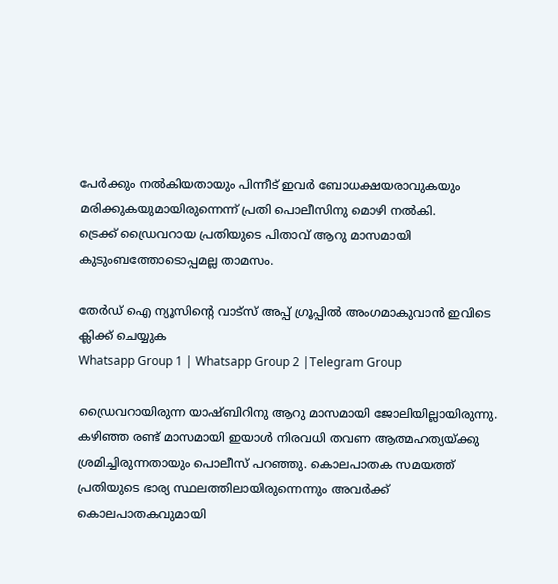പേർക്കും നല്‍കിയതായും പിന്നീട് ഇവർ ബോധക്ഷയരാവുകയും മരിക്കുകയുമായിരുന്നെന്ന് പ്രതി പൊലീസിനു മൊഴി നല്‍കി.
ട്രെക്ക് ഡ്രൈവറായ പ്രതിയുടെ പിതാവ് ആറു മാസമായി കുടുംബത്തോടൊപ്പമല്ല താമസം.

തേർഡ് ഐ ന്യൂസിന്റെ വാട്സ് അപ്പ് ഗ്രൂപ്പിൽ അംഗമാകുവാൻ ഇവിടെ ക്ലിക്ക് ചെയ്യുക
Whatsapp Group 1 | Whatsapp Group 2 |Telegram Group

ഡ്രൈവറായിരുന്ന യാഷ്ബിറിനു ആറു മാസമായി ജോലിയില്ലായിരുന്നു. കഴിഞ്ഞ രണ്ട് മാസമായി ഇയാൾ നിരവധി തവണ ആത്മഹത്യയ്ക്കു ശ്രമിച്ചിരുന്നതായും പൊലീസ് പറഞ്ഞു. കൊലപാതക സമയത്ത് പ്രതിയുടെ ഭാര്യ സ്ഥലത്തിലായിരുന്നെന്നും അവർക്ക് കൊലപാതകവുമായി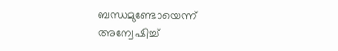ബന്ധമുണ്ടോയെന്ന് അന്വേഷിച്ച്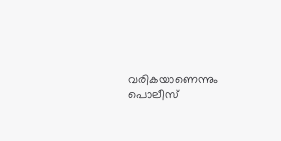വരികയാണെന്നും പൊലീസ്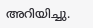അറിയിച്ചു.